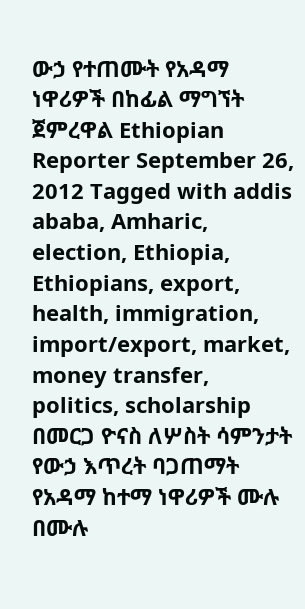ውኃ የተጠሙት የአዳማ ነዋሪዎች በከፊል ማግኘት ጀምረዋል Ethiopian Reporter September 26, 2012 Tagged with addis ababa, Amharic, election, Ethiopia, Ethiopians, export, health, immigration, import/export, market, money transfer, politics, scholarship በመርጋ ዮናስ ለሦስት ሳምንታት የውኃ እጥረት ባጋጠማት የአዳማ ከተማ ነዋሪዎች ሙሉ በሙሉ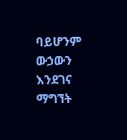ባይሆንም ውኃውን እንደገና ማግኘት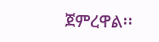ጀምረዋል፡፡